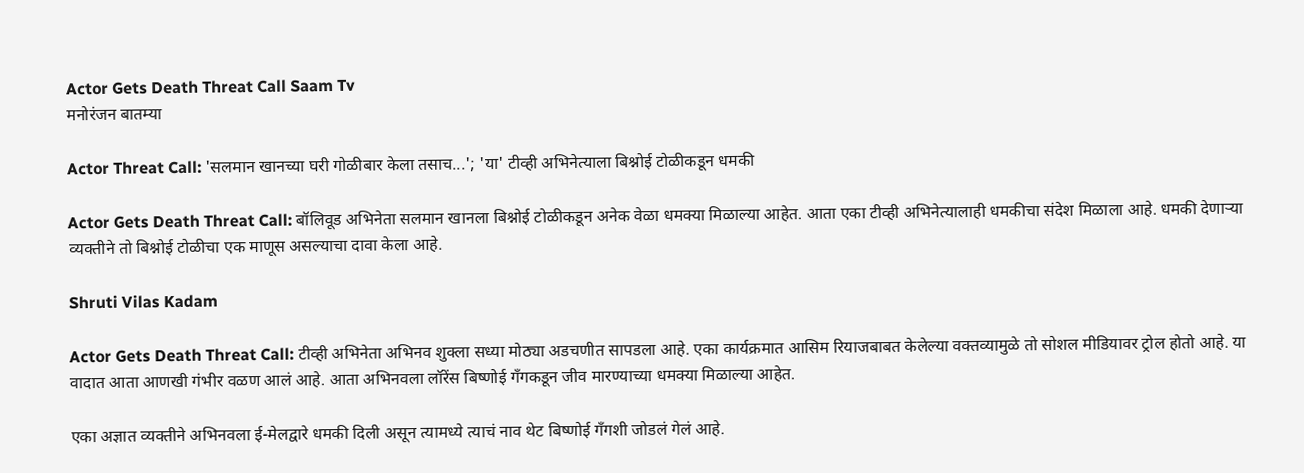Actor Gets Death Threat Call Saam Tv
मनोरंजन बातम्या

Actor Threat Call: 'सलमान खानच्या घरी गोळीबार केला तसाच...'; 'या' टीव्ही अभिनेत्याला बिश्नोई टोळीकडून धमकी

Actor Gets Death Threat Call: बॉलिवूड अभिनेता सलमान खानला बिश्नोई टोळीकडून अनेक वेळा धमक्या मिळाल्या आहेत. आता एका टीव्ही अभिनेत्यालाही धमकीचा संदेश मिळाला आहे. धमकी देणाऱ्या व्यक्तीने तो बिश्नोई टोळीचा एक माणूस असल्याचा दावा केला आहे.

Shruti Vilas Kadam

Actor Gets Death Threat Call: टीव्ही अभिनेता अभिनव शुक्ला सध्या मोठ्या अडचणीत सापडला आहे. एका कार्यक्रमात आसिम रियाजबाबत केलेल्या वक्तव्यामुळे तो सोशल मीडियावर ट्रोल होतो आहे. या वादात आता आणखी गंभीर वळण आलं आहे. आता अभिनवला लॉरेंस बिष्णोई गँगकडून जीव मारण्याच्या धमक्या मिळाल्या आहेत.

एका अज्ञात व्यक्तीने अभिनवला ई-मेलद्वारे धमकी दिली असून त्यामध्ये त्याचं नाव थेट बिष्णोई गँगशी जोडलं गेलं आहे.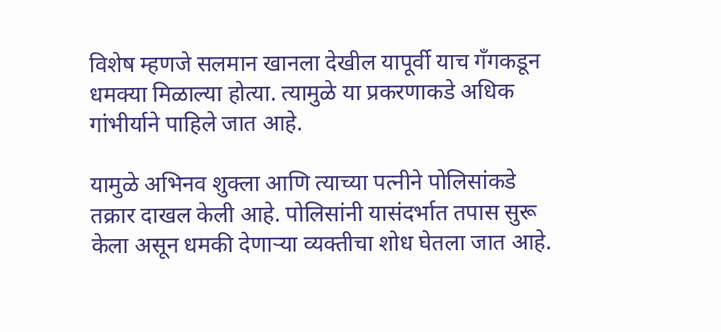विशेष म्हणजे सलमान खानला देखील यापूर्वी याच गँगकडून धमक्या मिळाल्या होत्या. त्यामुळे या प्रकरणाकडे अधिक गांभीर्याने पाहिले जात आहे.

यामुळे अभिनव शुक्ला आणि त्याच्या पत्नीने पोलिसांकडे तक्रार दाखल केली आहे. पोलिसांनी यासंदर्भात तपास सुरू केला असून धमकी देणाऱ्या व्यक्तीचा शोध घेतला जात आहे.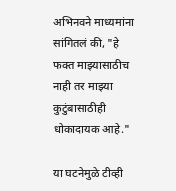अभिनवने माध्यमांना सांगितलं की, "हे फक्त माझ्यासाठीच नाही तर माझ्या कुटुंबासाठीही धोकादायक आहे."

या घटनेमुळे टीव्ही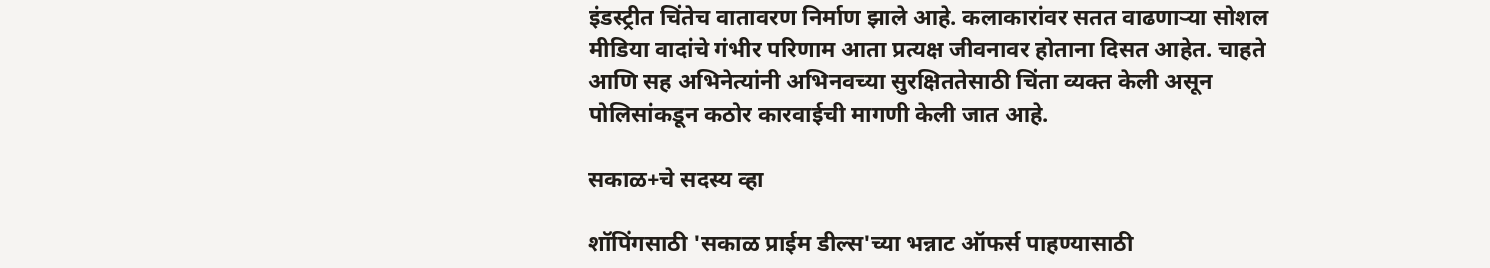इंडस्ट्रीत चिंतेच वातावरण निर्माण झाले आहे. कलाकारांवर सतत वाढणाऱ्या सोशल मीडिया वादांचे गंभीर परिणाम आता प्रत्यक्ष जीवनावर होताना दिसत आहेत. चाहते आणि सह अभिनेत्यांनी अभिनवच्या सुरक्षिततेसाठी चिंता व्यक्त केली असून पोलिसांकडून कठोर कारवाईची मागणी केली जात आहे.

सकाळ+चे सदस्य व्हा

शॉपिंगसाठी 'सकाळ प्राईम डील्स'च्या भन्नाट ऑफर्स पाहण्यासाठी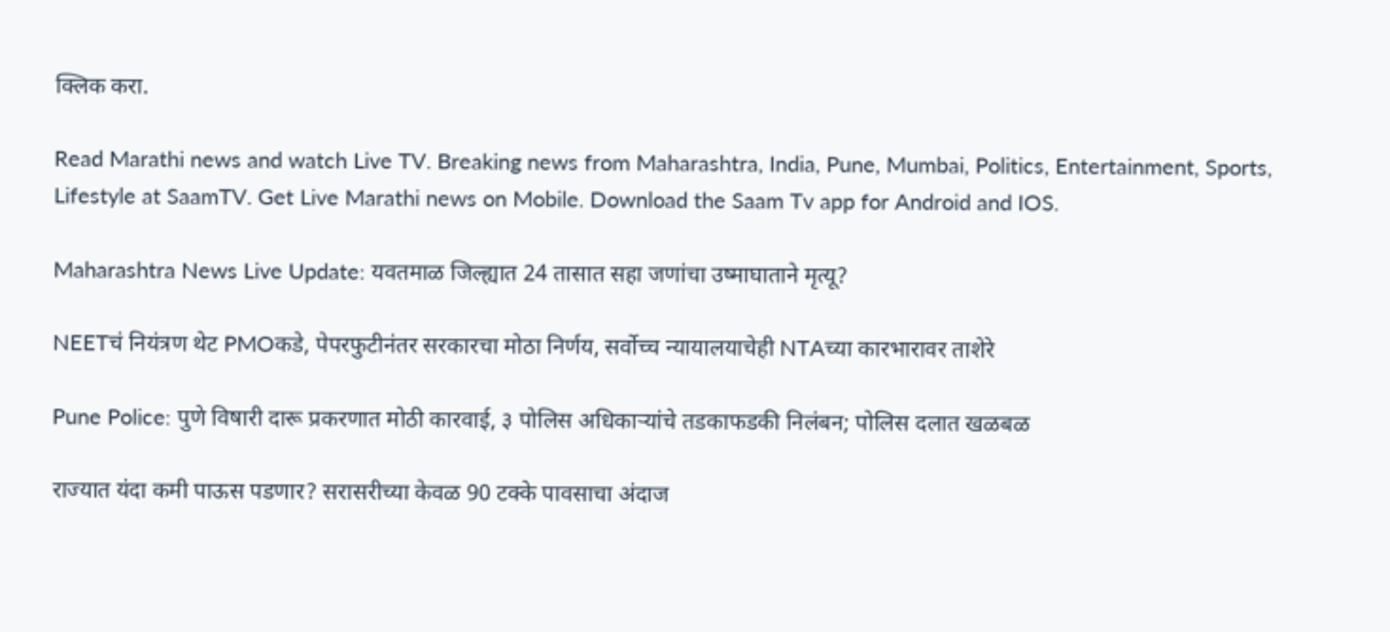क्लिक करा.

Read Marathi news and watch Live TV. Breaking news from Maharashtra, India, Pune, Mumbai, Politics, Entertainment, Sports, Lifestyle at SaamTV. Get Live Marathi news on Mobile. Download the Saam Tv app for Android and IOS.

Maharashtra News Live Update: यवतमाळ जिल्ह्यात 24 तासात सहा जणांचा उष्माघाताने मृत्यू?

NEETचं नियंत्रण थेट PMOकडे, पेपरफुटीनंतर सरकारचा मोठा निर्णय, सर्वोच्च न्यायालयाचेही NTAच्या कारभारावर ताशेरे

Pune Police: पुणे विषारी दारू प्रकरणात मोठी कारवाई, ३ पोलिस अधिकाऱ्यांचे तडकाफडकी निलंबन; पोलिस दलात खळबळ

राज्यात यंदा कमी पाऊस पडणार? सरासरीच्या केवळ 90 टक्के पावसाचा अंदाज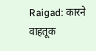Raigad: कारने वाहतूक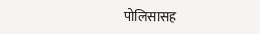पोलिसासह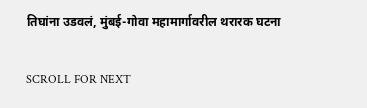तिघांना उडवलं, मुंबई-गोवा महामार्गावरील थरारक घटना

SCROLL FOR NEXT